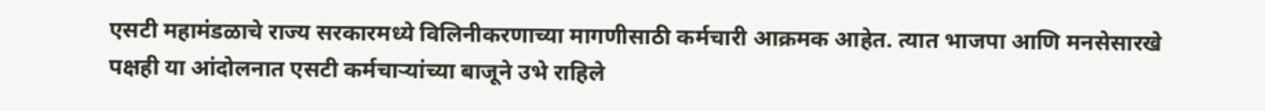एसटी महामंडळाचे राज्य सरकारमध्ये विलिनीकरणाच्या मागणीसाठी कर्मचारी आक्रमक आहेत. त्यात भाजपा आणि मनसेसारखे पक्षही या आंदोलनात एसटी कर्मचाऱ्यांच्या बाजूने उभे राहिले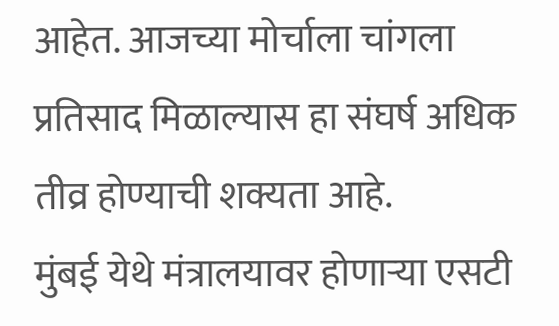आहेत. आजच्या मोर्चाला चांगला प्रतिसाद मिळाल्यास हा संघर्ष अधिक तीव्र होण्याची शक्यता आहे.
मुंबई येथे मंत्रालयावर होणाऱ्या एसटी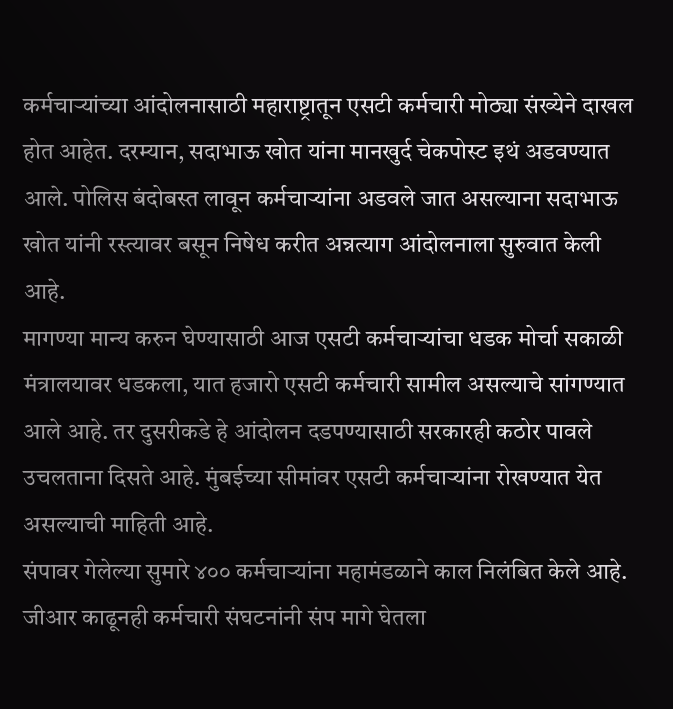कर्मचाऱ्यांच्या आंदोलनासाठी महाराष्ट्रातून एसटी कर्मचारी मोठ्या संख्येने दाखल होत आहेत. दरम्यान, सदाभाऊ खोत यांना मानखुर्द चेकपोस्ट इथं अडवण्यात आले. पोलिस बंदोबस्त लावून कर्मचाऱ्यांना अडवले जात असल्याना सदाभाऊ खोत यांनी रस्त्यावर बसून निषेध करीत अन्नत्याग आंदोलनाला सुरुवात केली आहे.
मागण्या मान्य करुन घेण्यासाठी आज एसटी कर्मचाऱ्यांचा धडक मोर्चा सकाळी मंत्रालयावर धडकला, यात हजारो एसटी कर्मचारी सामील असल्याचे सांगण्यात आले आहे. तर दुसरीकडे हे आंदोलन दडपण्यासाठी सरकारही कठोर पावले उचलताना दिसते आहे. मुंबईच्या सीमांवर एसटी कर्मचाऱ्यांना रोखण्यात येत असल्याची माहिती आहे.
संपावर गेलेल्या सुमारे ४०० कर्मचाऱ्यांना महामंडळाने काल निलंबित केले आहे. जीआर काढूनही कर्मचारी संघटनांनी संप मागे घेतला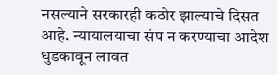नसल्याने सरकारही कठोर झाल्याचे दिसत आहे. न्यायालयाचा संप न करण्याचा आदेश धुडकावून लावत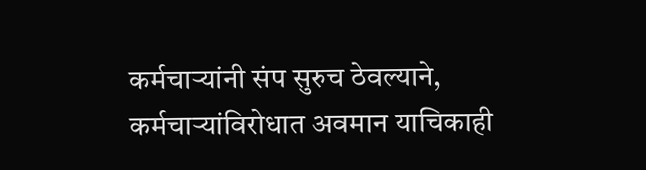कर्मचाऱ्यांनी संप सुरुच ठेवल्याने, कर्मचाऱ्यांविरोधात अवमान याचिकाही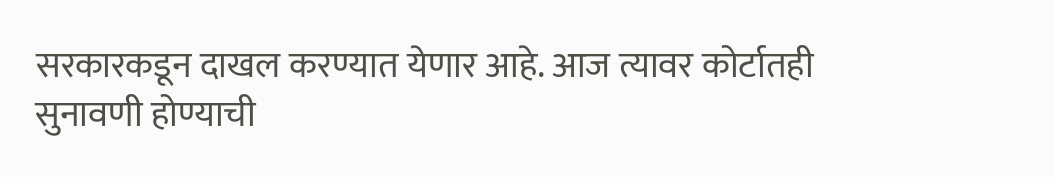सरकारकडून दाखल करण्यात येणार आहे. आज त्यावर कोर्टातही सुनावणी होण्याची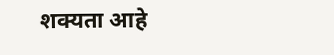शक्यता आहे